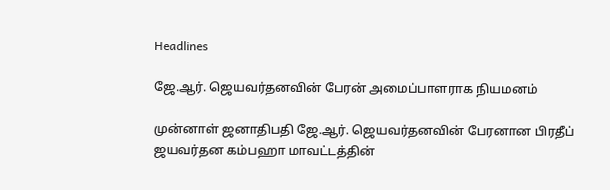Headlines

ஜே.ஆர். ஜெயவர்தனவின் பேரன் அமைப்பாளராக நியமனம்

முன்னாள் ஜனாதிபதி ஜே.ஆர். ஜெயவர்தனவின் பேரனான பிரதீப் ஜயவர்தன கம்பஹா மாவட்டத்தின்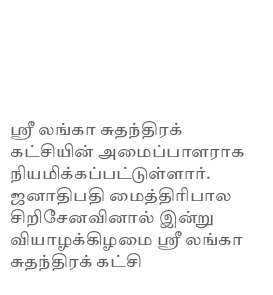ஸ்ரீ லங்கா சுதந்திரக் கட்சியின் அமைப்பாளராக நியமிக்கப்பட்டுள்ளார். ஜனாதிபதி மைத்திரிபால சிறிசேனவினால் இன்று வியாழக்கிழமை ஸ்ரீ லங்கா சுதந்திரக் கட்சி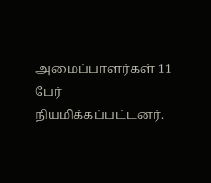அமைப்பாளர்கள் 11 பேர் நியமிக்கப்பட்டனர்.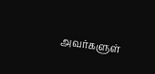அவர்களுள்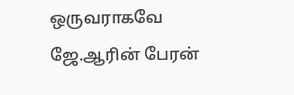ஒருவராகவே ஜே.ஆரின் பேரன்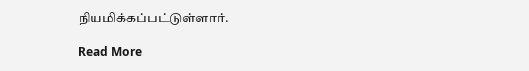நியமிக்கப்பட்டுள்ளார்.

Read More